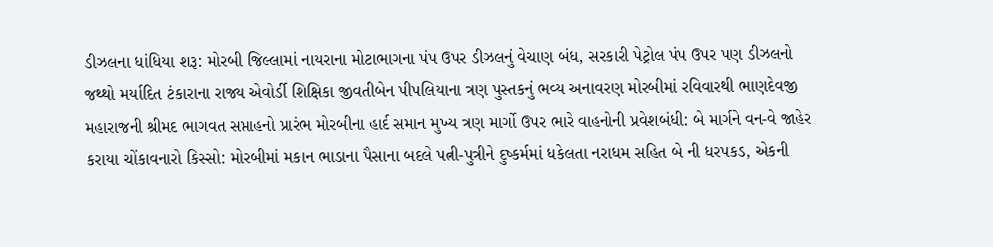ડીઝલના ધાંધિયા શરૂ: મોરબી જિલ્લામાં નાયરાના મોટાભાગના પંપ ઉપર ડીઝલનું વેચાણ બંધ, સરકારી પેટ્રોલ પંપ ઉપર પણ ડીઝલનો જથ્થો મર્યાદિત ટંકારાના રાજ્ય એવોર્ડી શિક્ષિકા જીવતીબેન પીપલિયાના ત્રણ પુસ્તકનું ભવ્ય અનાવરણ મોરબીમાં રવિવારથી ભાણદેવજી મહારાજની શ્રીમદ ભાગવત સપ્તાહનો પ્રારંભ મોરબીના હાર્દ સમાન મુખ્ય ત્રણ માર્ગો ઉપર ભારે વાહનોની પ્રવેશબંધી: બે માર્ગને વન-વે જાહેર કરાયા ચોંકાવનારો કિસ્સો: મોરબીમાં મકાન ભાડાના પૈસાના બદલે પત્ની-પુત્રીને દુષ્કર્મમાં ધકેલતા નરાધમ સહિત બે ની ધરપકડ, એકની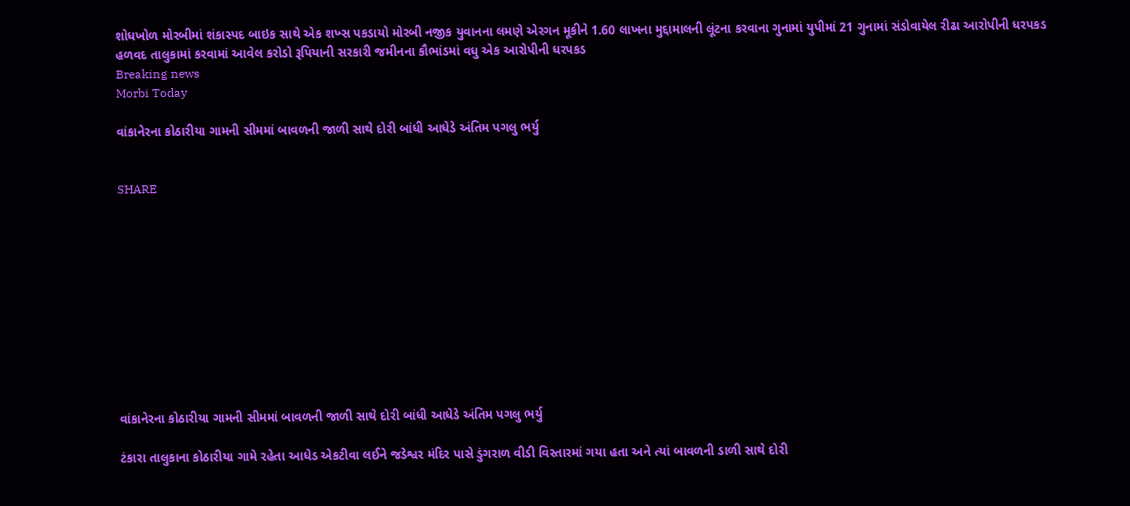શોધખોળ મોરબીમાં શંકાસ્પદ બાઇક સાથે એક શખ્સ પકડાયો મોરબી નજીક યુવાનના લમણે એરગન મૂકીને 1.60 લાખના મુદ્દામાલની લૂંટના કરવાના ગુનામાં યુપીમાં 21 ગુનામાં સંડોવાયેલ રીઢા આરોપીની ધરપકડ હળવદ તાલુકામાં કરવામાં આવેલ કરોડો રૂપિયાની સરકારી જમીનના કૌભાંડમાં વધુ એક આરોપીની ધરપકડ
Breaking news
Morbi Today

વાંકાનેરના કોઠારીયા ગામની સીમમાં બાવળની જાળી સાથે દોરી બાંધી આધેડે અંતિમ પગલુ ભર્યુ


SHARE











વાંકાનેરના કોઠારીયા ગામની સીમમાં બાવળની જાળી સાથે દોરી બાંધી આધેડે અંતિમ પગલુ ભર્યુ

ટંકારા તાલુકાના કોઠારીયા ગામે રહેતા આધેડ એકટીવા લઈને જડેશ્વર મંદિર પાસે ડુંગરાળ વીડી વિસ્તારમાં ગયા હતા અને ત્યાં બાવળની ડાળી સાથે દોરી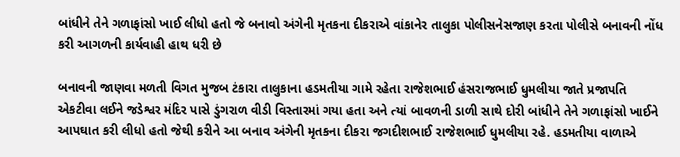બાંધીને તેને ગળાફાંસો ખાઈ લીધો હતો જે બનાવો અંગેની મૃતકના દીકરાએ વાંકાનેર તાલુકા પોલીસનેસજાણ કરતા પોલીસે બનાવની નોંધ કરી આગળની કાર્યવાહી હાથ ધરી છે

બનાવની જાણવા મળતી વિગત મુજબ ટંકારા તાલુકાના હડમતીયા ગામે રહેતા રાજેશભાઈ હંસરાજભાઈ ધુમલીયા જાતે પ્રજાપતિ એકટીવા લઈને જડેશ્વર મંદિર પાસે ડુંગરાળ વીડી વિસ્તારમાં ગયા હતા અને ત્યાં બાવળની ડાળી સાથે દોરી બાંધીને તેને ગળાફાંસો ખાઈને આપઘાત કરી લીધો હતો જેથી કરીને આ બનાવ અંગેની મૃતકના દીકરા જગદીશભાઈ રાજેશભાઈ ધુમલીયા રહે. હડમતીયા વાળાએ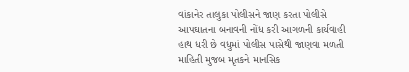વાંકાનેર તાલુકા પોલીસને જાણ કરતા પોલીસે આપઘાતના બનાવની નોંધ કરી આગળની કાર્યવાહી હાથ ધરી છે વધુમાં પોલીસ પાસેથી જાણવા મળતી માહિતી મુજબ મૃતકને માનસિક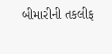બીમારીની તકલીફ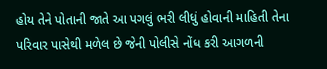હોય તેને પોતાની જાતે આ પગલું ભરી લીધું હોવાની માહિતી તેના પરિવાર પાસેથી મળેલ છે જેની પોલીસે નોંધ કરી આગળની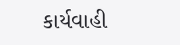કાર્યવાહી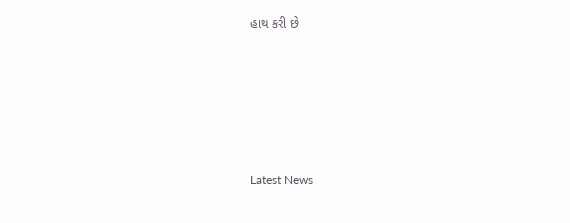હાથ કરી છે






Latest News